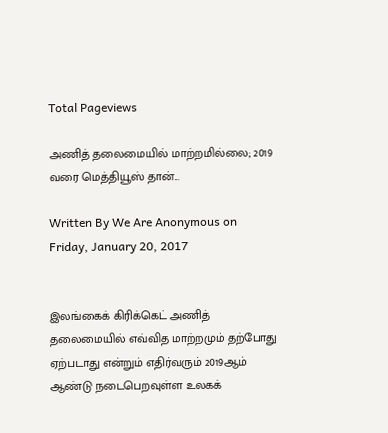Total Pageviews

அணித் தலைமையில் மாற்றமில்லை; 2019 வரை மெத்தியூஸ் தான்...

Written By We Are Anonymous on Friday, January 20, 2017


இலங்கைக் கிரிக்கெட் அணித் தலைமையில் எவ்வித மாற்றமும் தற்போது ஏற்படாது என்றும் எதிர்வரும் 2019ஆம் ஆண்டு நடைபெறவுள்ள உலகக்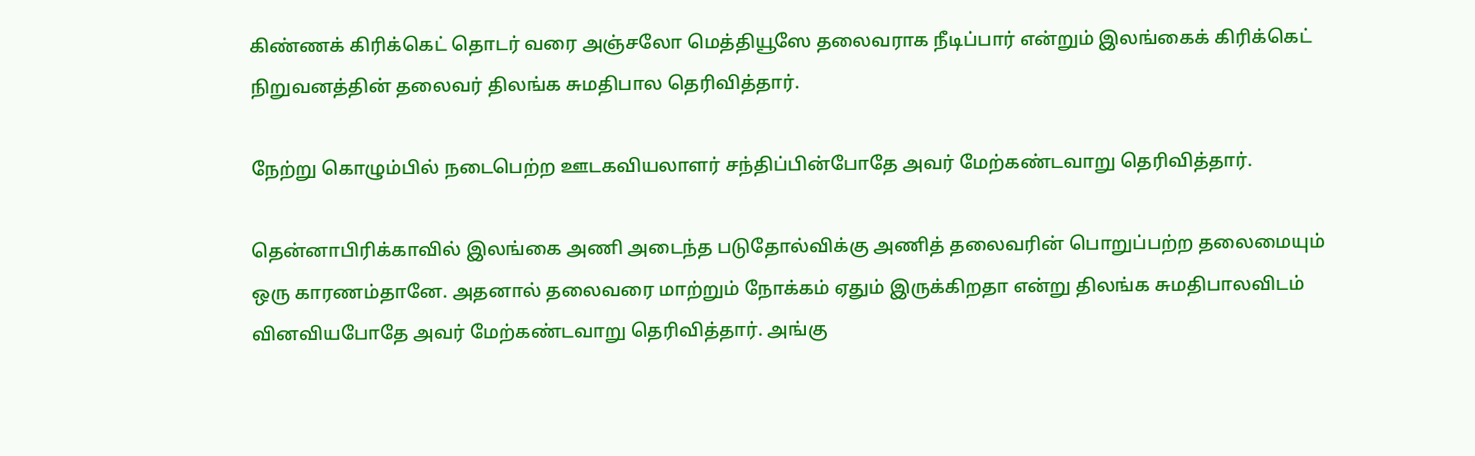கிண்ணக் கிரிக்கெட் தொடர் வரை அஞ்சலோ மெத்தியூஸே தலைவராக நீடிப்பார் என்றும் இலங்கைக் கிரிக்கெட் நிறுவனத்தின் தலைவர் திலங்க சுமதிபால தெரிவித்தார்.

நேற்று கொழும்பில் நடைபெற்ற ஊடகவியலாளர் சந்திப்பின்போதே அவர் மேற்கண்டவாறு தெரிவித்தார்.

தென்னாபிரிக்காவில் இலங்கை அணி அடைந்த படுதோல்விக்கு அணித் தலைவரின் பொறுப்பற்ற தலைமையும் ஒரு காரணம்தானே. அதனால் தலைவரை மாற்றும் நோக்கம் ஏதும் இருக்கிறதா என்று திலங்க சுமதிபாலவிடம் வினவியபோதே அவர் மேற்கண்டவாறு தெரிவித்தார். அங்கு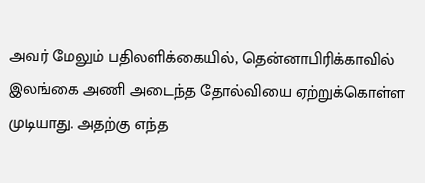அவர் மேலும் பதிலளிக்கையில், தென்னாபிரிக்காவில் இலங்கை அணி அடைந்த தோல்வியை ஏற்றுக்கொள்ள முடியாது. அதற்கு எந்த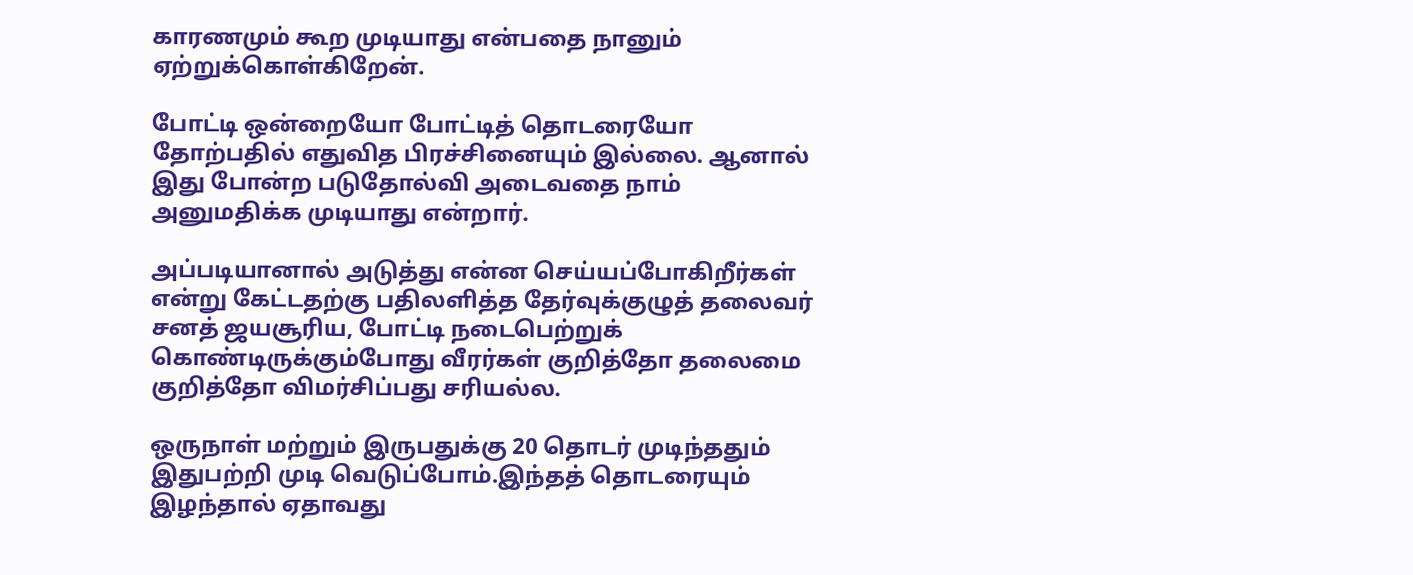காரணமும் கூற முடியாது என்பதை நானும் ஏற்றுக்கொள்கிறேன்.

போட்டி ஒன்றையோ போட்டித் தொடரையோ தோற்பதில் எதுவித பிரச்சினையும் இல்லை. ஆனால் இது போன்ற படுதோல்வி அடைவதை நாம் அனுமதிக்க முடியாது என்றார்.

அப்படியானால் அடுத்து என்ன செய்யப்போகிறீர்கள் என்று கேட்டதற்கு பதிலளித்த தேர்வுக்குழுத் தலைவர் சனத் ஜயசூரிய, போட்டி நடைபெற்றுக் கொண்டிருக்கும்போது வீரர்கள் குறித்தோ தலைமை குறித்தோ விமர்சிப்பது சரியல்ல.

ஒருநாள் மற்றும் இருபதுக்கு 20 தொடர் முடிந்ததும் இதுபற்றி முடி வெடுப்போம்.இந்தத் தொடரையும் இழந்தால் ஏதாவது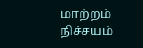மாற்றம் நிச்சயம்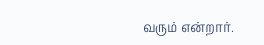வரும் என்றார்.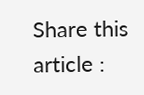Share this article :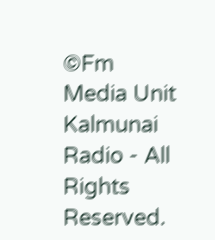©Fm Media Unit Kalmunai Radio - All Rights Reserved.